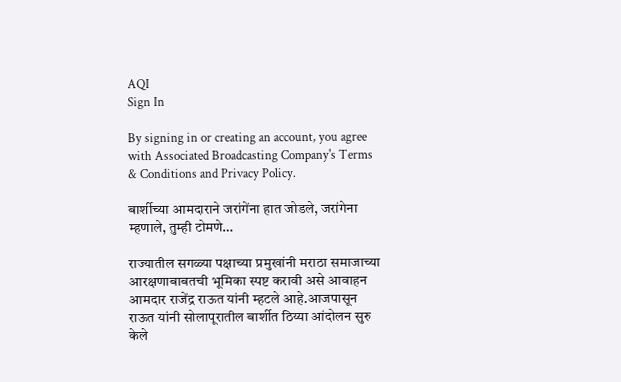AQI
Sign In

By signing in or creating an account, you agree with Associated Broadcasting Company's Terms & Conditions and Privacy Policy.

बार्शीच्या आमदाराने जरांगेंना हात जोडले, जरांगेना म्हणाले, तुम्ही टोमणे…

राज्यातील सगळ्या पक्षाच्या प्रमुखांनी मराठा समाजाच्या आरक्षणाबाबतची भूमिका स्पष्ट करावी असे आवाहन आमदार राजेंद्र राऊत यांनी म्हटले आहे.आजपासून राऊत यांनी सोलापूरातील बार्शीत ठिय्या आंदोलन सुरु केले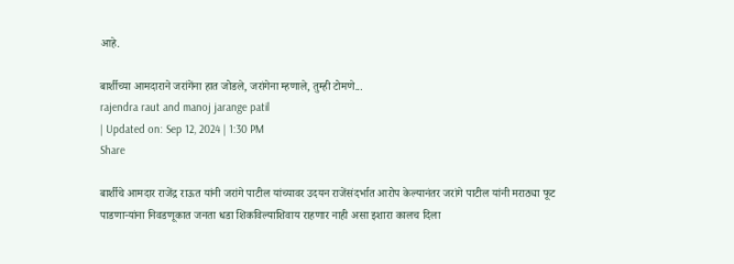आहे.

बार्शीच्या आमदाराने जरांगेंना हात जोडले, जरांगेना म्हणाले, तुम्ही टोमणे...
rajendra raut and manoj jarange patil
| Updated on: Sep 12, 2024 | 1:30 PM
Share

बार्शीचे आमदार राजेंद्र राऊत यांनी जरांगे पाटील यांच्यावर उदयन राजेंसंदर्भात आरोप केल्यानंतर जरांगे पाटील यांनी मराठ्या फूट पाडणाऱ्यांना निवडणूकात जनता धडा शिकविल्याशिवाय राहणार नाही असा इशारा कालच दिला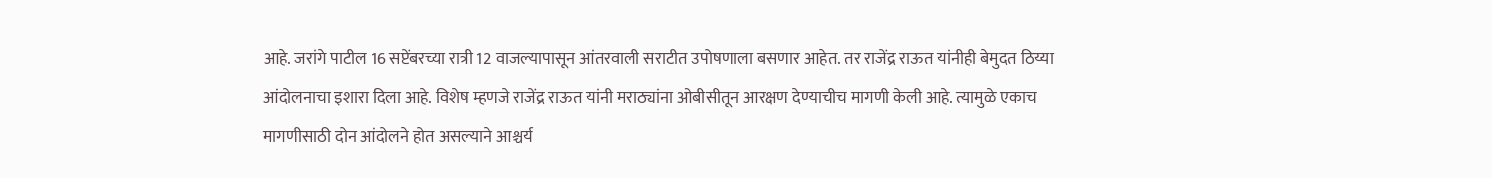आहे. जरांगे पाटील 16 सप्टेंबरच्या रात्री 12 वाजल्यापासून आंतरवाली सराटीत उपोषणाला बसणार आहेत. तर राजेंद्र राऊत यांनीही बेमुदत ठिय्या आंदोलनाचा इशारा दिला आहे. विशेष म्हणजे राजेंद्र राऊत यांनी मराठ्यांना ओबीसीतून आरक्षण देण्याचीच मागणी केली आहे. त्यामुळे एकाच मागणीसाठी दोन आंदोलने होत असल्याने आश्चर्य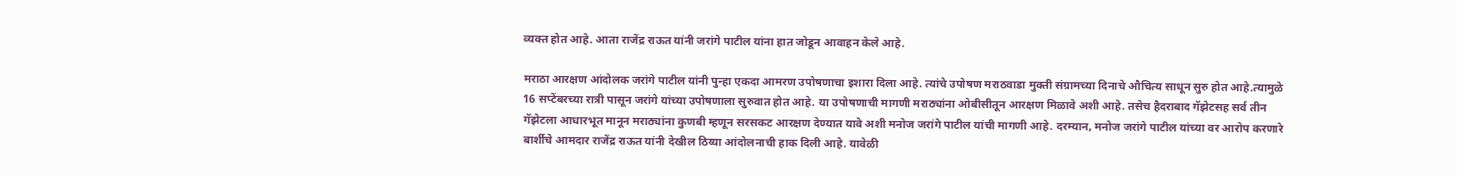व्यक्त होत आहे. आता राजेंद्र राऊत यांनी जरांगे पाटील यांना हात जोडून आवाहन केले आहे.

मराठा आरक्षण आंदोलक जरांगे पाटील यांनी पुन्हा एकदा आमरण उपोषणाचा इशारा दिला आहे. त्यांचे उपोषण मराठवाडा मुक्ती संग्रामच्या दिनाचे औचित्य साधून सुरु होत आहे.त्यामुळे 16 सप्टेंबरच्या रात्री पासून जरांगे यांच्या उपोषणाला सुरुवात होत आहे. या उपोषणाची मागणी मराठ्यांना ओबीसीतून आरक्षण मिळावे अशी आहे. तसेच हैदराबाद गॅझेटसह सर्व तीन गॅझेटला आधारभूत मानून मराठ्यांना कुणबी म्हणून सरसकट आरक्षण देण्यात यावे अशी मनोज जरांगे पाटील यांची मागणी आहे. दरम्यान, मनोज जरांगे पाटील यांच्या वर आरोप करणारे बार्शीचे आमदार राजेंद्र राऊत यांनी देखील ठिय्या आंदोलनाची हाक दिली आहे. यावेळी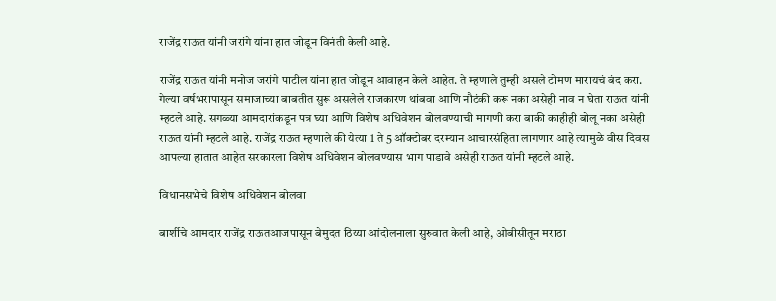राजेंद्र राऊत यांनी जरांगे यांना हात जोडून विनंती केली आहे.

राजेंद्र राऊत यांनी मनोज जरांगे पाटील यांना हात जोडून आवाहन केले आहेत. ते म्हणाले तुम्ही असले टोमण मारायचं बंद करा. गेल्या वर्षभरापासून समाजाच्या बाबतीत सुरू असलेले राजकारण थांबवा आणि नौटंकी करू नका असेही नाव न घेता राऊत यांनी म्हटले आहे. सगळ्या आमदारांकडून पत्र घ्या आणि विशेष अधिवेशन बोलवण्याची मागणी करा बाकी काहीही बोलू नका असेही राऊत यांनी म्हटले आहे. राजेंद्र राऊत म्हणाले की येत्या 1 ते 5 ऑक्टोबर दरम्यान आचारसंहिता लागणार आहे त्यामुळे वीस दिवस आपल्या हातात आहेत सरकारला विशेष अधिवेशन बोलवण्यास भाग पाडावे असेही राऊत यांनी म्हटले आहे.

विधानसभेचे विशेष अधिवेशन बोलवा

बार्शीचे आमदार राजेंद्र राऊतआजपासून बेमुदत ठिय्या आंदोलनाला सुरुवात केली आहे, ओबीसीतून मराठा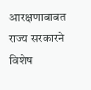आरक्षणाबाबत राज्य सरकारने विशेष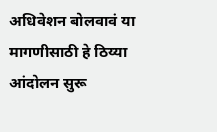अधिवेशन बोलवावं या मागणीसाठी हे ठिय्या आंदोलन सुरू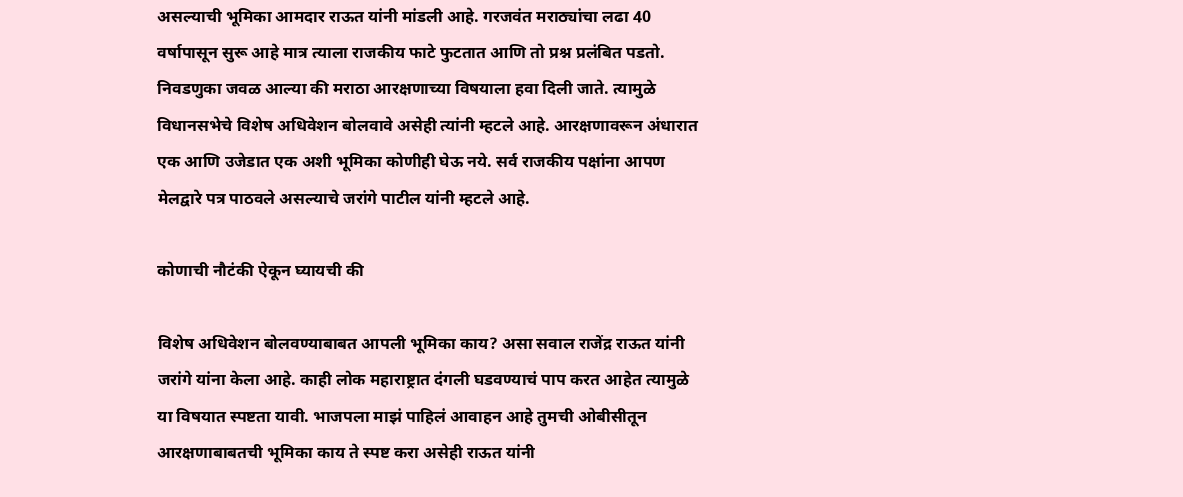असल्याची भूमिका आमदार राऊत यांनी मांडली आहे. गरजवंत मराठ्यांचा लढा 40 वर्षापासून सुरू आहे मात्र त्याला राजकीय फाटे फुटतात आणि तो प्रश्न प्रलंबित पडतो. निवडणुका जवळ आल्या की मराठा आरक्षणाच्या विषयाला हवा दिली जाते. त्यामुळे विधानसभेचे विशेष अधिवेशन बोलवावे असेही त्यांनी म्हटले आहे. आरक्षणावरून अंधारात एक आणि उजेडात एक अशी भूमिका कोणीही घेऊ नये. सर्व राजकीय पक्षांना आपण मेलद्वारे पत्र पाठवले असल्याचे जरांगे पाटील यांनी म्हटले आहे.

कोणाची नौटंकी ऐकून घ्यायची की

विशेष अधिवेशन बोलवण्याबाबत आपली भूमिका काय? असा सवाल राजेंद्र राऊत यांनी जरांगे यांना केला आहे. काही लोक महाराष्ट्रात दंगली घडवण्याचं पाप करत आहेत त्यामुळे या विषयात स्पष्टता यावी. भाजपला माझं पाहिलं आवाहन आहे तुमची ओबीसीतून आरक्षणाबाबतची भूमिका काय ते स्पष्ट करा असेही राऊत यांनी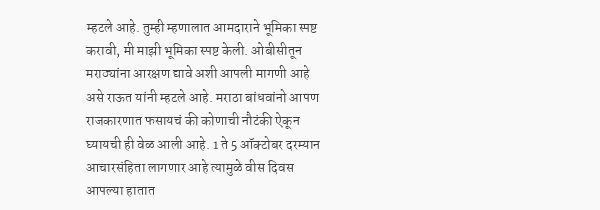म्हटले आहे. तुम्ही म्हणालात आमदाराने भूमिका स्पष्ट करावी, मी माझी भूमिका स्पष्ट केली. ओबीसीतून मराठ्यांना आरक्षण द्यावे अशी आपली मागणी आहे असे राऊत यांनी म्हटले आहे. मराठा बांधवांनो आपण राजकारणात फसायचं की कोणाची नौटंकी ऐकून घ्यायची ही वेळ आली आहे. 1 ते 5 ऑक्टोबर दरम्यान आचारसंहिता लागणार आहे त्यामुळे वीस दिवस आपल्या हातात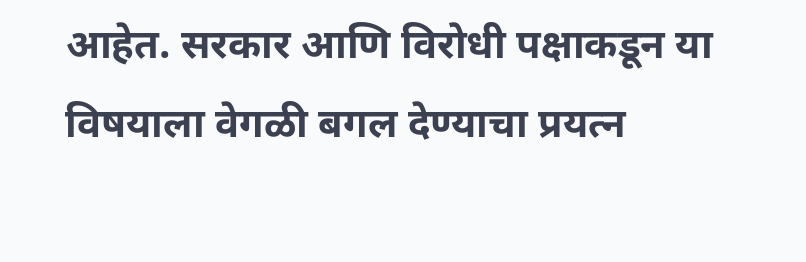आहेत. सरकार आणि विरोधी पक्षाकडून या विषयाला वेगळी बगल देण्याचा प्रयत्न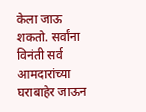केला जाऊ शकतो. सर्वांना विनंती सर्व आमदारांच्या घराबाहेर जाऊन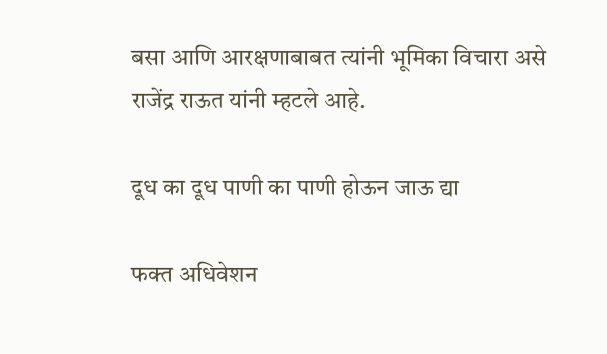बसा आणि आरक्षणाबाबत त्यांनी भूमिका विचारा असे राजेंद्र राऊत यांनी म्हटले आहे.

दूध का दूध पाणी का पाणी होऊन जाऊ द्या

फक्त अधिवेशन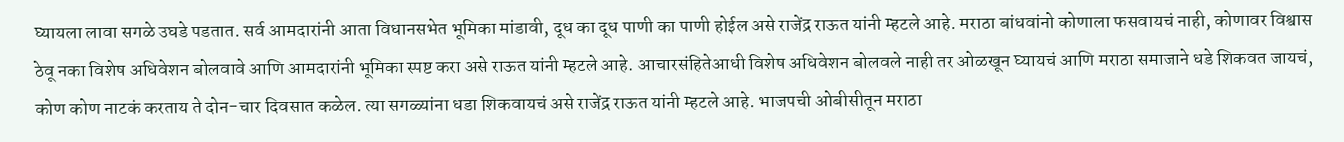घ्यायला लावा सगळे उघडे पडतात. सर्व आमदारांनी आता विधानसभेत भूमिका मांडावी, दूध का दूध पाणी का पाणी होईल असे राजेंद्र राऊत यांनी म्हटले आहे. मराठा बांधवांनो कोणाला फसवायचं नाही, कोणावर विश्वास ठेवू नका विशेष अधिवेशन बोलवावे आणि आमदारांनी भूमिका स्पष्ट करा असे राऊत यांनी म्हटले आहे. आचारसंहितेआधी विशेष अधिवेशन बोलवले नाही तर ओळखून घ्यायचं आणि मराठा समाजाने धडे शिकवत जायचं, कोण कोण नाटकं करताय ते दोन-चार दिवसात कळेल. त्या सगळ्यांना धडा शिकवायचं असे राजेंद्र राऊत यांनी म्हटले आहे. भाजपची ओबीसीतून मराठा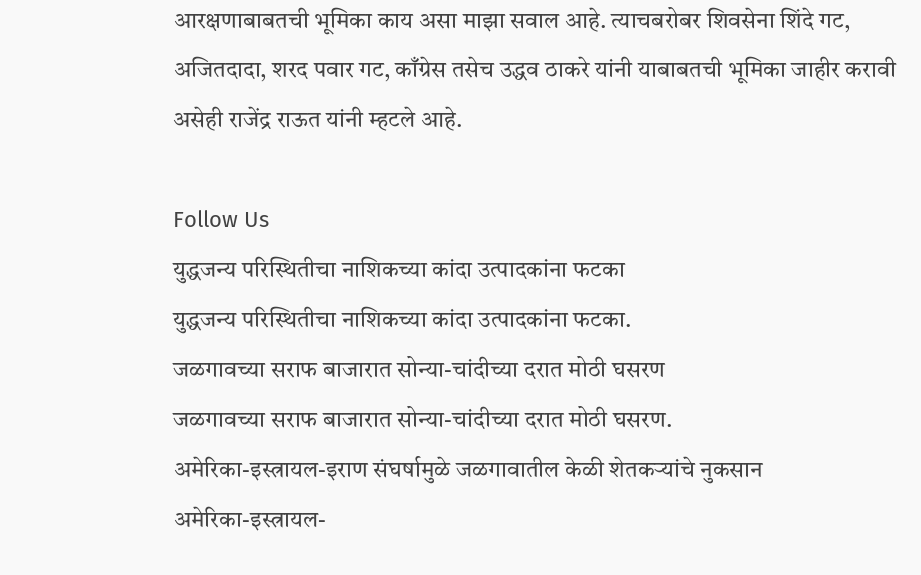आरक्षणाबाबतची भूमिका काय असा माझा सवाल आहे. त्याचबरोबर शिवसेना शिंदे गट, अजितदादा, शरद पवार गट, काँग्रेस तसेच उद्धव ठाकरे यांनी याबाबतची भूमिका जाहीर करावी असेही राजेंद्र राऊत यांनी म्हटले आहे.

Follow Us
युद्धजन्य परिस्थितीचा नाशिकच्या कांदा उत्पादकांना फटका
युद्धजन्य परिस्थितीचा नाशिकच्या कांदा उत्पादकांना फटका.
जळगावच्या सराफ बाजारात सोन्या-चांदीच्या दरात मोठी घसरण
जळगावच्या सराफ बाजारात सोन्या-चांदीच्या दरात मोठी घसरण.
अमेरिका-इस्त्रायल-इराण संघर्षामुळे जळगावातील केळी शेतकऱ्यांचे नुकसान
अमेरिका-इस्त्रायल-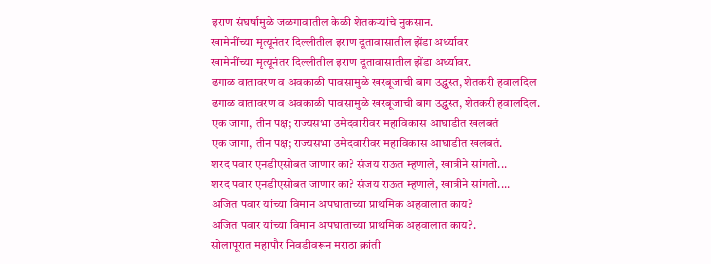इराण संघर्षामुळे जळगावातील केळी शेतकऱ्यांचे नुकसान.
खामेनींच्या मृत्यूनंतर दिल्लीतील इराण दूतावासातील झेंडा अर्ध्यावर
खामेनींच्या मृत्यूनंतर दिल्लीतील इराण दूतावासातील झेंडा अर्ध्यावर.
ढगाळ वातावरण व अवकाळी पावसामुळे खरबूजाची बाग उद्ध्वस्त, शेतकरी हवालदिल
ढगाळ वातावरण व अवकाळी पावसामुळे खरबूजाची बाग उद्ध्वस्त, शेतकरी हवालदिल.
एक जागा, तीन पक्ष; राज्यसभा उमेदवारीवर महाविकास आघाडीत खलबतं
एक जागा, तीन पक्ष; राज्यसभा उमेदवारीवर महाविकास आघाडीत खलबतं.
शरद पवार एनडीएसोबत जाणार का? संजय राऊत म्हणाले, खात्रीने सांगतो...
शरद पवार एनडीएसोबत जाणार का? संजय राऊत म्हणाले, खात्रीने सांगतो....
अजित पवार यांच्या विमान अपघाताच्या प्राथमिक अहवालात काय?
अजित पवार यांच्या विमान अपघाताच्या प्राथमिक अहवालात काय?.
सोलापूरात महापौर निवडीवरून मराठा क्रांती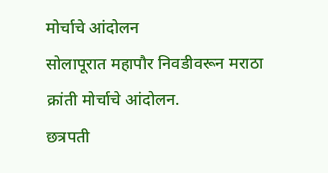मोर्चाचे आंदोलन
सोलापूरात महापौर निवडीवरून मराठा क्रांती मोर्चाचे आंदोलन.
छत्रपती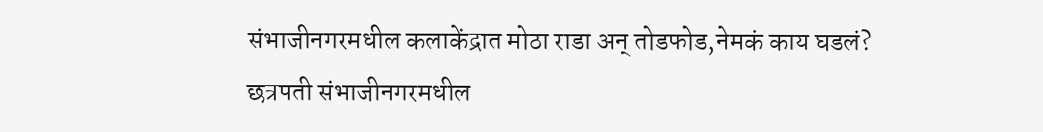संभाजीनगरमधील कलाकेंद्रात मोठा राडा अन् तोडफोड,नेमकं काय घडलं?
छत्रपती संभाजीनगरमधील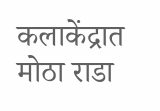कलाकेंद्रात मोठा राडा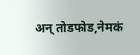अन् तोडफोड,नेमकं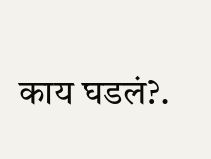काय घडलं?.